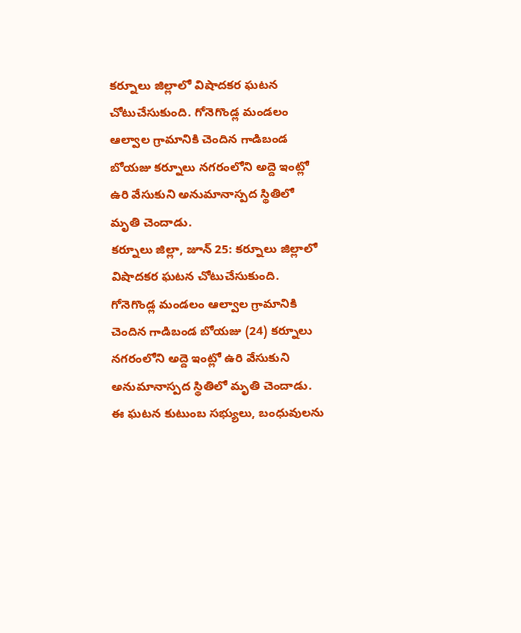కర్నూలు జిల్లాలో విషాదకర ఘటన చోటుచేసుకుంది. గోనెగొండ్ల మండలం ఆల్వాల గ్రామానికి చెందిన గాడిబండ బోయజు కర్నూలు నగరంలోని అద్దె ఇంట్లో ఉరి వేసుకుని అనుమానాస్పద స్థితిలో మృతి చెందాడు.
కర్నూలు జిల్లా, జూన్ 25: కర్నూలు జిల్లాలో విషాదకర ఘటన చోటుచేసుకుంది. గోనెగొండ్ల మండలం ఆల్వాల గ్రామానికి చెందిన గాడిబండ బోయజు (24) కర్నూలు నగరంలోని అద్దె ఇంట్లో ఉరి వేసుకుని అనుమానాస్పద స్థితిలో మృతి చెందాడు. ఈ ఘటన కుటుంబ సభ్యులు, బంధువులను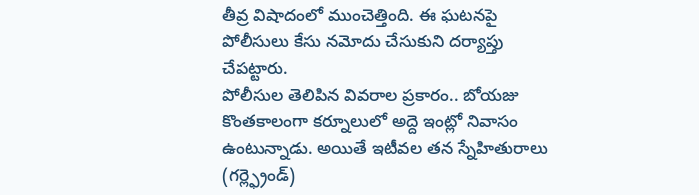తీవ్ర విషాదంలో ముంచెత్తింది. ఈ ఘటనపై పోలీసులు కేసు నమోదు చేసుకుని దర్యాప్తు చేపట్టారు.
పోలీసుల తెలిపిన వివరాల ప్రకారం.. బోయజు కొంతకాలంగా కర్నూలులో అద్దె ఇంట్లో నివాసం ఉంటున్నాడు. అయితే ఇటీవల తన స్నేహితురాలు (గర్ల్ఫ్రెండ్)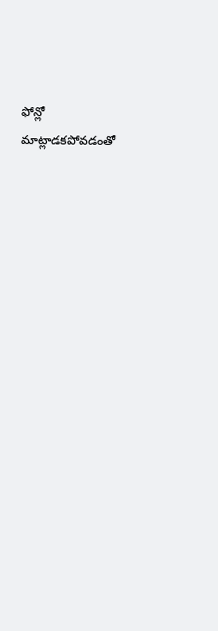ఫోన్లో మాట్లాడకపోవడంతో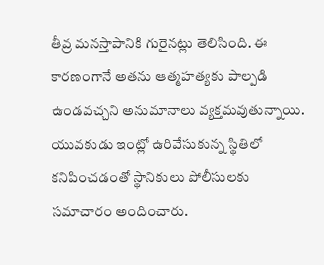తీవ్ర మనస్తాపానికి గురైనట్లు తెలిసింది. ఈ కారణంగానే అతను ఆత్మహత్యకు పాల్పడి ఉండవచ్చని అనుమానాలు వ్యక్తమవుతున్నాయి. యువకుడు ఇంట్లో ఉరివేసుకున్న స్థితిలో కనిపించడంతో స్థానికులు పోలీసులకు సమాచారం అందించారు.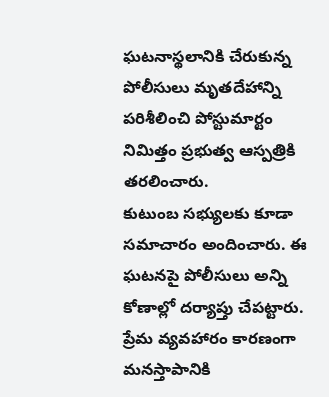ఘటనాస్థలానికి చేరుకున్న పోలీసులు మృతదేహాన్ని పరిశీలించి పోస్టుమార్టం నిమిత్తం ప్రభుత్వ ఆస్పత్రికి తరలించారు.
కుటుంబ సభ్యులకు కూడా సమాచారం అందించారు. ఈ ఘటనపై పోలీసులు అన్ని కోణాల్లో దర్యాప్తు చేపట్టారు. ప్రేమ వ్యవహారం కారణంగా మనస్తాపానికి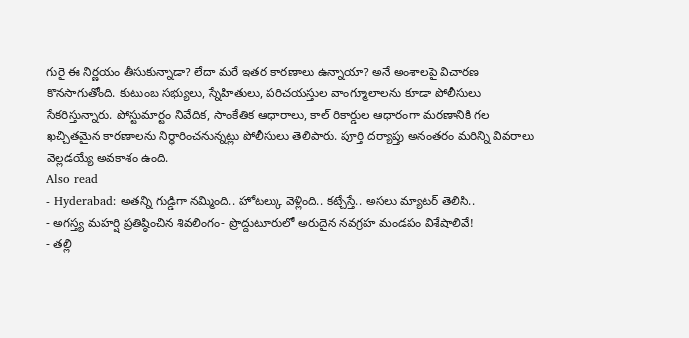గురై ఈ నిర్ణయం తీసుకున్నాడా? లేదా మరే ఇతర కారణాలు ఉన్నాయా? అనే అంశాలపై విచారణ కొనసాగుతోంది. కుటుంబ సభ్యులు, స్నేహితులు, పరిచయస్తుల వాంగ్మూలాలను కూడా పోలీసులు సేకరిస్తున్నారు. పోస్టుమార్టం నివేదిక, సాంకేతిక ఆధారాలు, కాల్ రికార్డుల ఆధారంగా మరణానికి గల ఖచ్చితమైన కారణాలను నిర్ధారించనున్నట్లు పోలీసులు తెలిపారు. పూర్తి దర్యాప్తు అనంతరం మరిన్ని వివరాలు వెల్లడయ్యే అవకాశం ఉంది.
Also read
- Hyderabad: అతన్ని గుడ్డిగా నమ్మింది.. హోటల్కు వెళ్లింది.. కట్చేస్తే.. అసలు మ్యాటర్ తెలిసి..
- అగస్త్య మహర్షి ప్రతిష్ఠించిన శివలింగం- ప్రొద్దుటూరులో అరుదైన నవగ్రహ మండపం విశేషాలివే!
- తల్లి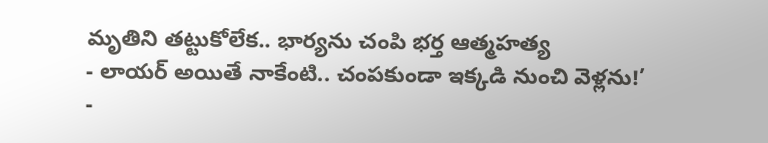మృతిని తట్టుకోలేక.. భార్యను చంపి భర్త ఆత్మహత్య
- లాయర్ అయితే నాకేంటి.. చంపకుండా ఇక్కడి నుంచి వెళ్లను!’
-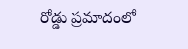రోడ్డు ప్రమాదంలో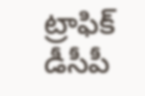ట్రాఫిక్ డీసీపీ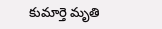కుమార్తె మృతి